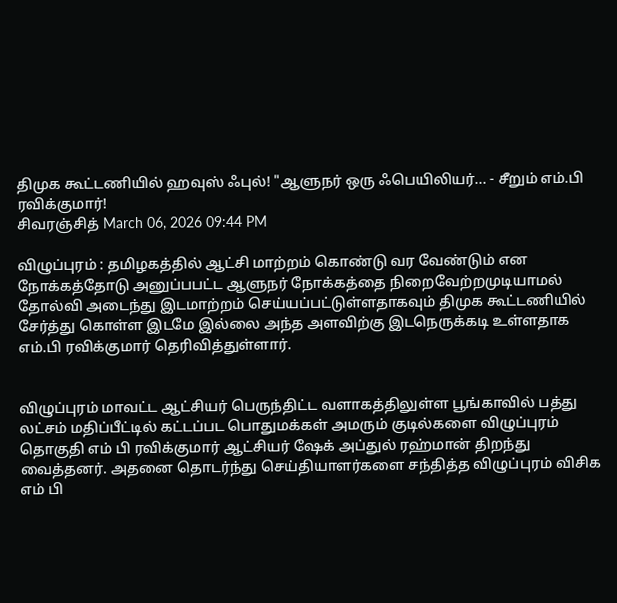திமுக கூட்டணியில் ஹவுஸ் ஃபுல்! "ஆளுநர் ஒரு ஃபெயிலியர்... - சீறும் எம்.பி ரவிக்குமார்!
சிவரஞ்சித் March 06, 2026 09:44 PM

விழுப்புரம் : தமிழகத்தில் ஆட்சி மாற்றம் கொண்டு வர வேண்டும் என நோக்கத்தோடு அனுப்பபட்ட ஆளுநர் நோக்கத்தை நிறைவேற்றமுடியாமல் தோல்வி அடைந்து இடமாற்றம் செய்யப்பட்டுள்ளதாகவும் திமுக கூட்டணியில் சேர்த்து கொள்ள இடமே இல்லை அந்த அளவிற்கு இடநெருக்கடி உள்ளதாக எம்.பி ரவிக்குமார் தெரிவித்துள்ளார்.


விழுப்புரம் மாவட்ட ஆட்சியர் பெருந்திட்ட வளாகத்திலுள்ள பூங்காவில் பத்து லட்சம் மதிப்பீட்டில் கட்டப்பட பொதுமக்கள் அமரும் குடில்களை விழுப்புரம் தொகுதி எம் பி ரவிக்குமார் ஆட்சியர் ஷேக் அப்துல் ரஹ்மான் திறந்து வைத்தனர். அதனை தொடர்ந்து செய்தியாளர்களை சந்தித்த விழுப்புரம் விசிக எம் பி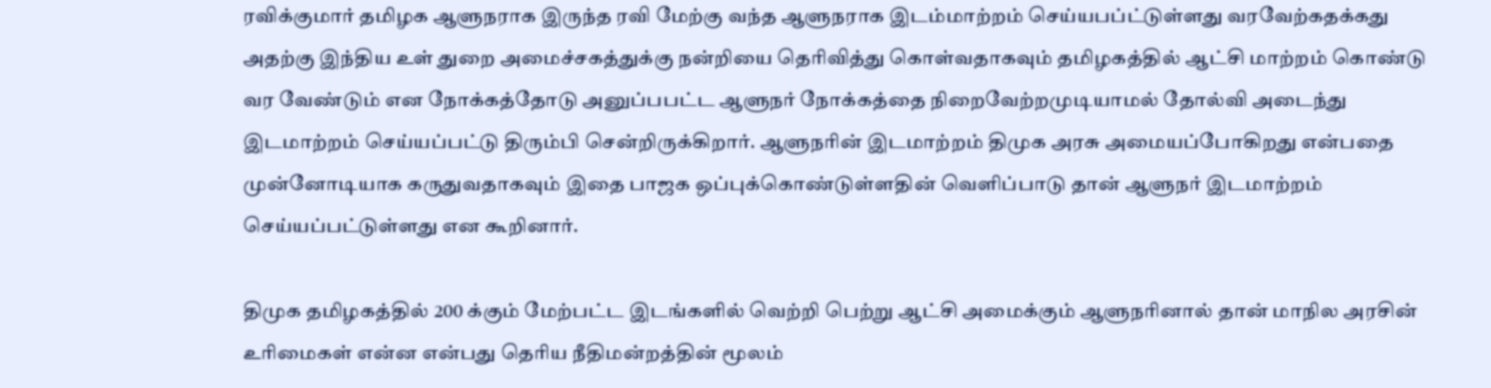ரவிக்குமார் தமிழக ஆளுநராக இருந்த ரவி மேற்கு வந்த ஆளுநராக இடம்மாற்றம் செய்யபப்ட்டுள்ளது வரவேற்கதக்கது அதற்கு இந்திய உள் துறை அமைச்சகத்துக்கு நன்றியை தெரிவித்து கொள்வதாகவும் தமிழகத்தில் ஆட்சி மாற்றம் கொண்டு வர வேண்டும் என நோக்கத்தோடு அனுப்பபட்ட ஆளுநர் நோக்கத்தை நிறைவேற்றமுடியாமல் தோல்வி அடைந்து இடமாற்றம் செய்யப்பட்டு திரும்பி சென்றிருக்கிறார். ஆளுநரின் இடமாற்றம் திமுக அரசு அமையப்போகிறது என்பதை முன்னோடியாக கருதுவதாகவும் இதை பாஜக ஒப்புக்கொண்டுள்ளதின் வெளிப்பாடு தான் ஆளுநர் இடமாற்றம் செய்யப்பட்டுள்ளது என கூறினார்.

திமுக தமிழகத்தில் 200 க்கும் மேற்பட்ட இடங்களில் வெற்றி பெற்று ஆட்சி அமைக்கும் ஆளுநரினால் தான் மாநில அரசின் உரிமைகள் என்ன என்பது தெரிய நீதிமன்றத்தின் மூலம்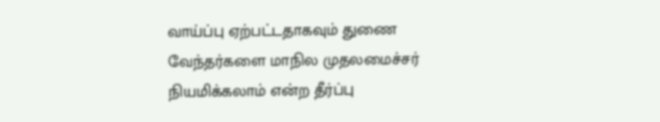வாய்ப்பு ஏற்பட்டதாகவும் துணை வேந்தர்களை மாநில முதலமைச்சர் நியமிக்கலாம் என்ற தீர்ப்பு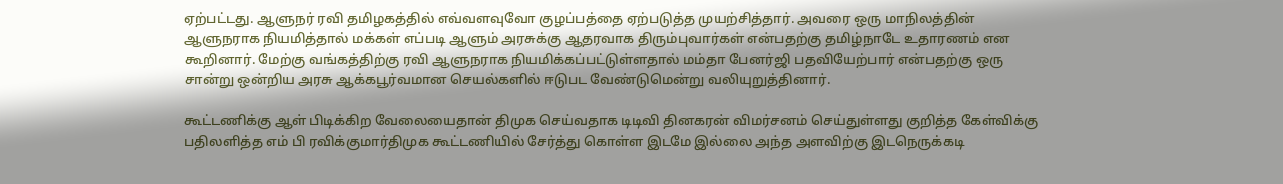ஏற்பட்டது. ஆளுநர் ரவி தமிழகத்தில் எவ்வளவுவோ குழப்பத்தை ஏற்படுத்த முயற்சித்தார். அவரை ஒரு மாநிலத்தின் ஆளுநராக நியமித்தால் மக்கள் எப்படி ஆளும் அரசுக்கு ஆதரவாக திரும்புவார்கள் என்பதற்கு தமிழ்நாடே உதாரணம் என கூறினார். மேற்கு வங்கத்திற்கு ரவி ஆளுநராக நியமிக்கப்பட்டுள்ளதால் மம்தா பேனர்ஜி பதவியேற்பார் என்பதற்கு ஒரு சான்று ஒன்றிய அரசு ஆக்கபூர்வமான செயல்களில் ஈடுபட வேண்டுமென்று வலியுறுத்தினார்.

கூட்டணிக்கு ஆள் பிடிக்கிற வேலையைதான் திமுக செய்வதாக டிடிவி தினகரன் விமர்சனம் செய்துள்ளது குறித்த கேள்விக்கு பதிலளித்த எம் பி ரவிக்குமார்திமுக கூட்டணியில் சேர்த்து கொள்ள இடமே இல்லை அந்த அளவிற்கு இடநெருக்கடி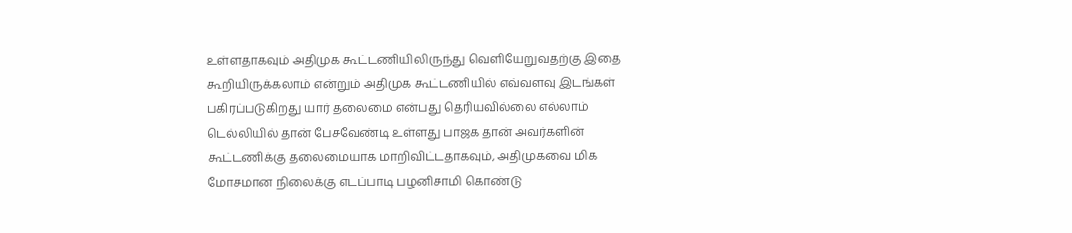உள்ளதாகவும் அதிமுக கூட்டணியிலிருந்து வெளியேறுவதற்கு இதை கூறியிருக்கலாம் என்றும் அதிமுக கூட்டணியில் எவ்வளவு இடங்கள் பகிரப்படுகிறது யார் தலைமை என்பது தெரியவில்லை எல்லாம் டெல்லியில் தான் பேசவேண்டி உள்ளது பாஜக தான் அவர்களின் கூட்டணிக்கு தலைமையாக மாறிவிட்டதாகவும், அதிமுகவை மிக மோசமான நிலைக்கு எடப்பாடி பழனிசாமி கொண்டு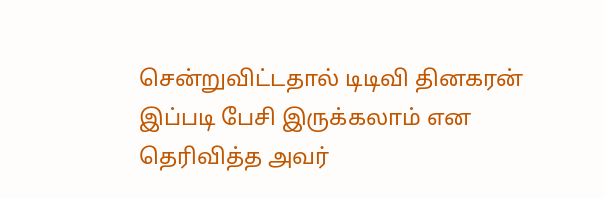சென்றுவிட்டதால் டிடிவி தினகரன் இப்படி பேசி இருக்கலாம் என தெரிவித்த அவர்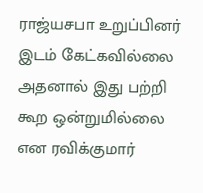ராஜ்யசபா உறுப்பினர் இடம் கேட்கவில்லை அதனால் இது பற்றி கூற ஒன்றுமில்லை என ரவிக்குமார்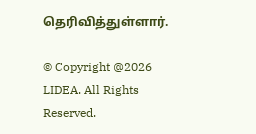தெரிவித்துள்ளார்.

© Copyright @2026 LIDEA. All Rights Reserved.